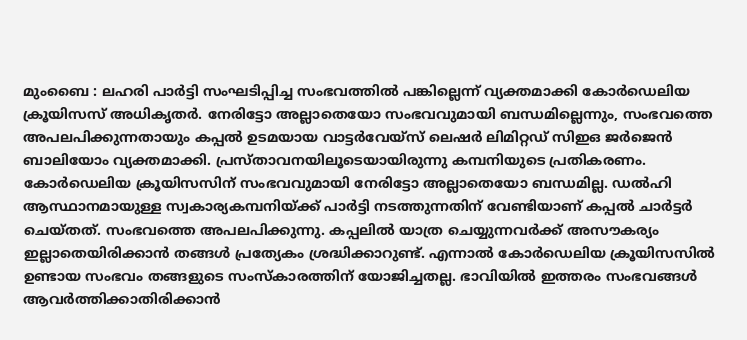മുംബൈ : ലഹരി പാർട്ടി സംഘടിപ്പിച്ച സംഭവത്തിൽ പങ്കില്ലെന്ന് വ്യക്തമാക്കി കോർഡെലിയ ക്രൂയിസസ് അധികൃതർ. നേരിട്ടോ അല്ലാതെയോ സംഭവവുമായി ബന്ധമില്ലെന്നും, സംഭവത്തെ അപലപിക്കുന്നതായും കപ്പൽ ഉടമയായ വാട്ടർവേയ്സ് ലെഷർ ലിമിറ്റഡ് സിഇഒ ജർജെൻ ബാലിയോം വ്യക്തമാക്കി. പ്രസ്താവനയിലൂടെയായിരുന്നു കമ്പനിയുടെ പ്രതികരണം.
കോർഡെലിയ ക്രൂയിസസിന് സംഭവവുമായി നേരിട്ടോ അല്ലാതെയോ ബന്ധമില്ല. ഡൽഹി ആസ്ഥാനമായുള്ള സ്വകാര്യകമ്പനിയ്ക്ക് പാർട്ടി നടത്തുന്നതിന് വേണ്ടിയാണ് കപ്പൽ ചാർട്ടർ ചെയ്തത്. സംഭവത്തെ അപലപിക്കുന്നു. കപ്പലിൽ യാത്ര ചെയ്യുന്നവർക്ക് അസൗകര്യം ഇല്ലാതെയിരിക്കാൻ തങ്ങൾ പ്രത്യേകം ശ്രദ്ധിക്കാറുണ്ട്. എന്നാൽ കോർഡെലിയ ക്രൂയിസസിൽ ഉണ്ടായ സംഭവം തങ്ങളുടെ സംസ്കാരത്തിന് യോജിച്ചതല്ല. ഭാവിയിൽ ഇത്തരം സംഭവങ്ങൾ ആവർത്തിക്കാതിരിക്കാൻ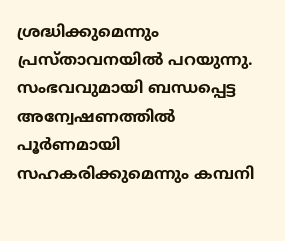ശ്രദ്ധിക്കുമെന്നും പ്രസ്താവനയിൽ പറയുന്നു. സംഭവവുമായി ബന്ധപ്പെട്ട അന്വേഷണത്തിൽ പൂർണമായി സഹകരിക്കുമെന്നും കമ്പനി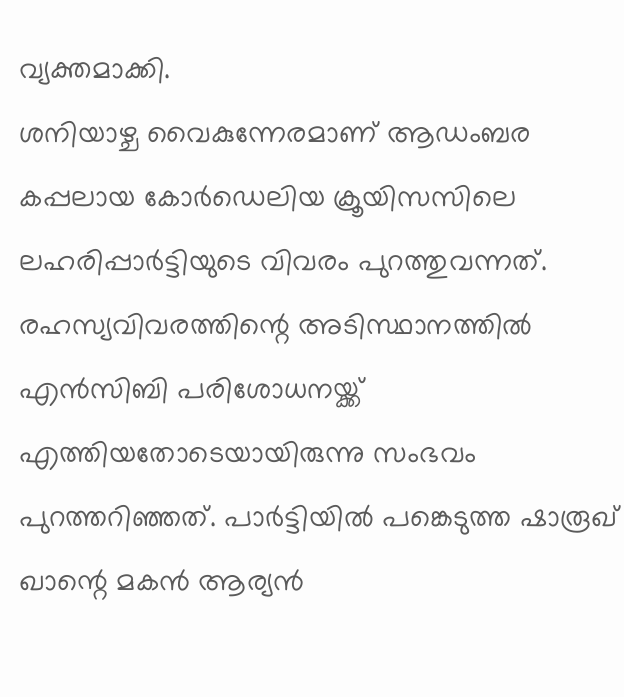വ്യക്തമാക്കി.
ശനിയാഴ്ച വൈകുന്നേരമാണ് ആഡംബര കപ്പലായ കോർഡെലിയ ക്രൂയിസസിലെ ലഹരിപ്പാർട്ടിയുടെ വിവരം പുറത്തുവന്നത്. രഹസ്യവിവരത്തിന്റെ അടിസ്ഥാനത്തിൽ എൻസിബി പരിശോധനയ്ക്ക് എത്തിയതോടെയായിരുന്നു സംഭവം പുറത്തറിഞ്ഞത്. പാർട്ടിയിൽ പങ്കെടുത്ത ഷാരൂഖ് ഖാന്റെ മകൻ ആര്യൻ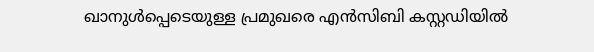ഖാനുൾപ്പെടെയുള്ള പ്രമുഖരെ എൻസിബി കസ്റ്റഡിയിൽ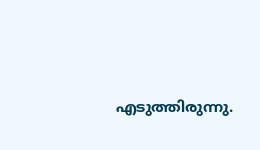എടുത്തിരുന്നു.